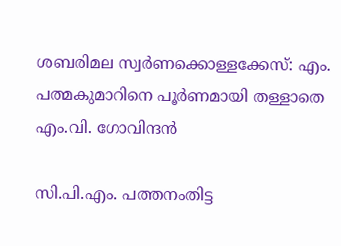ശബരിമല സ്വര്‍ണക്കൊള്ളക്കേസ്: എം. പത്മകുമാറിനെ പൂര്‍ണമായി തള്ളാതെ എം.വി. ഗോവിന്ദന്‍

സി.പി.എം. പത്തനംതിട്ട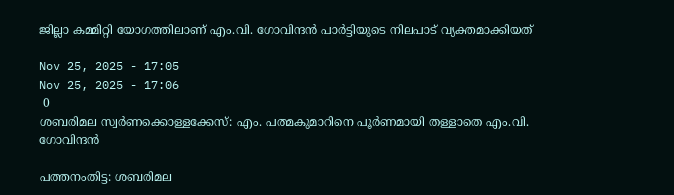ജില്ലാ കമ്മിറ്റി യോഗത്തിലാണ് എം.വി. ഗോവിന്ദൻ പാർട്ടിയുടെ നിലപാട് വ്യക്തമാക്കിയത്

Nov 25, 2025 - 17:05
Nov 25, 2025 - 17:06
 0
ശബരിമല സ്വര്‍ണക്കൊള്ളക്കേസ്: എം. പത്മകുമാറിനെ പൂര്‍ണമായി തള്ളാതെ എം.വി. ഗോവിന്ദന്‍

പത്തനംതിട്ട: ശബരിമല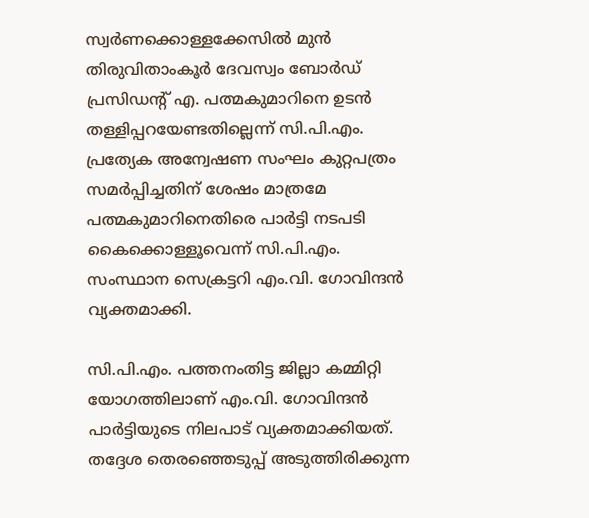സ്വർണക്കൊള്ളക്കേസിൽ മുൻ തിരുവിതാംകൂർ ദേവസ്വം ബോർഡ് പ്രസിഡന്റ് എ. പത്മകുമാറിനെ ഉടൻ തള്ളിപ്പറയേണ്ടതില്ലെന്ന് സി.പി.എം. പ്രത്യേക അന്വേഷണ സംഘം കുറ്റപത്രം സമർപ്പിച്ചതിന് ശേഷം മാത്രമേ പത്മകുമാറിനെതിരെ പാർട്ടി നടപടി കൈക്കൊള്ളൂവെന്ന് സി.പി.എം. സംസ്ഥാന സെക്രട്ടറി എം.വി. ഗോവിന്ദൻ വ്യക്തമാക്കി.

സി.പി.എം. പത്തനംതിട്ട ജില്ലാ കമ്മിറ്റി യോഗത്തിലാണ് എം.വി. ഗോവിന്ദൻ പാർട്ടിയുടെ നിലപാട് വ്യക്തമാക്കിയത്. തദ്ദേശ തെരഞ്ഞെടുപ്പ് അടുത്തിരിക്കുന്ന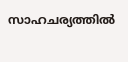സാഹചര്യത്തിൽ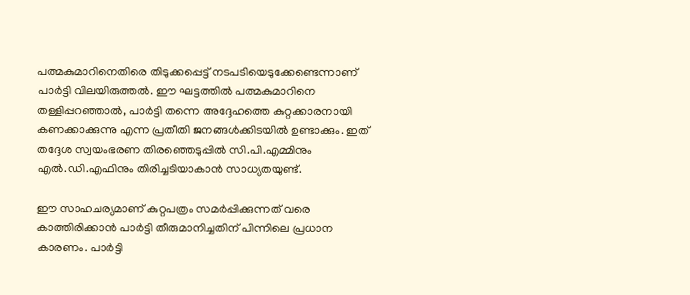പത്മകുമാറിനെതിരെ തിടുക്കപ്പെട്ട് നടപടിയെടുക്കേണ്ടെന്നാണ് പാർട്ടി വിലയിരുത്തൽ. ഈ ഘട്ടത്തിൽ പത്മകുമാറിനെ തള്ളിപ്പറഞ്ഞാൽ, പാർട്ടി തന്നെ അദ്ദേഹത്തെ കുറ്റക്കാരനായി കണക്കാക്കുന്നു എന്ന പ്രതീതി ജനങ്ങൾക്കിടയിൽ ഉണ്ടാക്കും. ഇത് തദ്ദേശ സ്വയംഭരണ തിരഞ്ഞെടുപ്പിൽ സി.പി.എമ്മിനും എൽ.ഡി.എഫിനും തിരിച്ചടിയാകാൻ സാധ്യതയുണ്ട്.

ഈ സാഹചര്യമാണ് കുറ്റപത്രം സമർപ്പിക്കുന്നത് വരെ കാത്തിരിക്കാൻ പാർട്ടി തീരുമാനിച്ചതിന് പിന്നിലെ പ്രധാന കാരണം. പാർട്ടി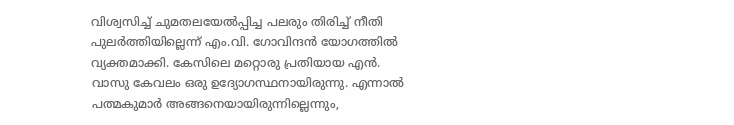വിശ്വസിച്ച് ചുമതലയേൽപ്പിച്ച പലരും തിരിച്ച് നീതി പുലർത്തിയില്ലെന്ന് എം.വി. ഗോവിന്ദൻ യോഗത്തിൽ വ്യക്തമാക്കി. കേസിലെ മറ്റൊരു പ്രതിയായ എൻ. വാസു കേവലം ഒരു ഉദ്യോഗസ്ഥനായിരുന്നു. എന്നാൽ പത്മകുമാർ അങ്ങനെയായിരുന്നില്ലെന്നും,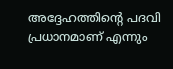അദ്ദേഹത്തിന്റെ പദവി പ്രധാനമാണ് എന്നും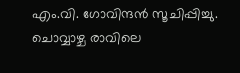എം.വി. ഗോവിന്ദൻ സൂചിപ്പിച്ചു. ചൊവ്വാഴ്ച രാവിലെ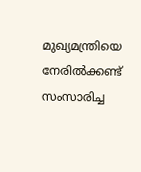മുഖ്യമന്ത്രിയെ നേരിൽക്കണ്ട് സംസാരിച്ച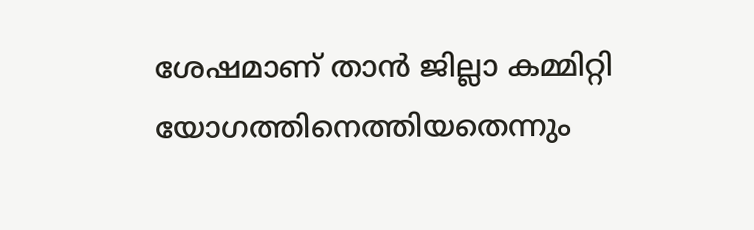ശേഷമാണ് താൻ ജില്ലാ കമ്മിറ്റി യോഗത്തിനെത്തിയതെന്നും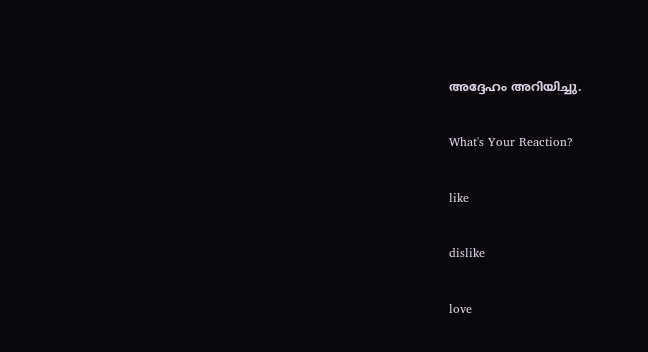അദ്ദേഹം അറിയിച്ചു.

What's Your Reaction?

like

dislike

love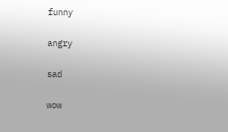funny

angry

sad

wow